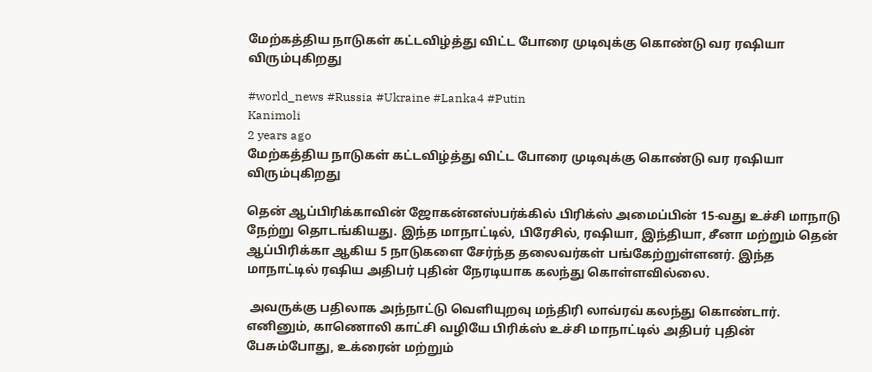மேற்கத்திய நாடுகள் கட்டவிழ்த்து விட்ட போரை முடிவுக்கு கொண்டு வர ரஷியா விரும்புகிறது

#world_news #Russia #Ukraine #Lanka4 #Putin
Kanimoli
2 years ago
மேற்கத்திய நாடுகள் கட்டவிழ்த்து விட்ட போரை முடிவுக்கு கொண்டு வர ரஷியா விரும்புகிறது

தென் ஆப்பிரிக்காவின் ஜோகன்னஸ்பர்க்கில் பிரிக்ஸ் அமைப்பின் 15-வது உச்சி மாநாடு நேற்று தொடங்கியது. இந்த மாநாட்டில், பிரேசில், ரஷியா, இந்தியா, சீனா மற்றும் தென் ஆப்பிரிக்கா ஆகிய 5 நாடுகளை சேர்ந்த தலைவர்கள் பங்கேற்றுள்ளனர். இந்த மாநாட்டில் ரஷிய அதிபர் புதின் நேரடியாக கலந்து கொள்ளவில்லை.

 அவருக்கு பதிலாக அந்நாட்டு வெளியுறவு மந்திரி லாவ்ரவ் கலந்து கொண்டார். எனினும், காணொலி காட்சி வழியே பிரிக்ஸ் உச்சி மாநாட்டில் அதிபர் புதின் பேசும்போது, உக்ரைன் மற்றும்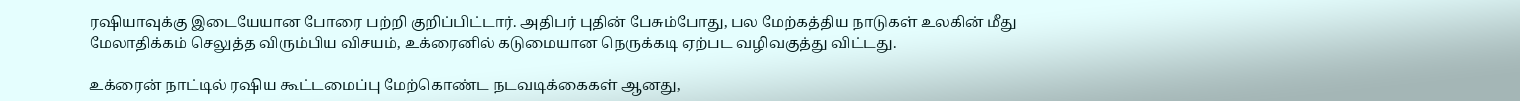ரஷியாவுக்கு இடையேயான போரை பற்றி குறிப்பிட்டார். அதிபர் புதின் பேசும்போது, பல மேற்கத்திய நாடுகள் உலகின் மீது மேலாதிக்கம் செலுத்த விரும்பிய விசயம், உக்ரைனில் கடுமையான நெருக்கடி ஏற்பட வழிவகுத்து விட்டது.

உக்ரைன் நாட்டில் ரஷிய கூட்டமைப்பு மேற்கொண்ட நடவடிக்கைகள் ஆனது,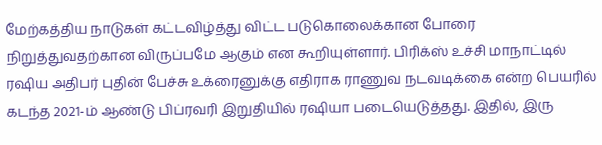மேற்கத்திய நாடுகள் கட்டவிழ்த்து விட்ட படுகொலைக்கான போரை நிறுத்துவதற்கான விருப்பமே ஆகும் என கூறியுள்ளார். பிரிக்ஸ் உச்சி மாநாட்டில் ரஷிய அதிபர் புதின் பேச்சு உக்ரைனுக்கு எதிராக ராணுவ நடவடிக்கை என்ற பெயரில் கடந்த 2021-ம் ஆண்டு பிப்ரவரி இறுதியில் ரஷியா படையெடுத்தது. இதில், இரு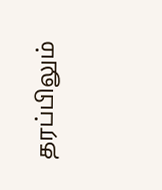தரப்பிலும்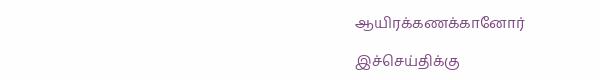ஆயிரக்கணக்கானோர்

இச்செய்திக்கு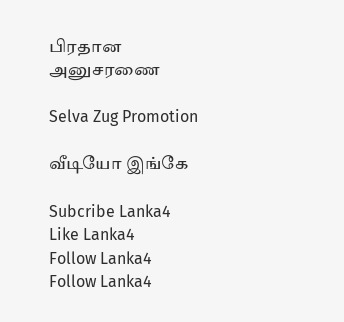பிரதான அனுசரணை

Selva Zug Promotion

வீடியோ இங்கே

Subcribe Lanka4
Like Lanka4
Follow Lanka4
Follow Lanka4